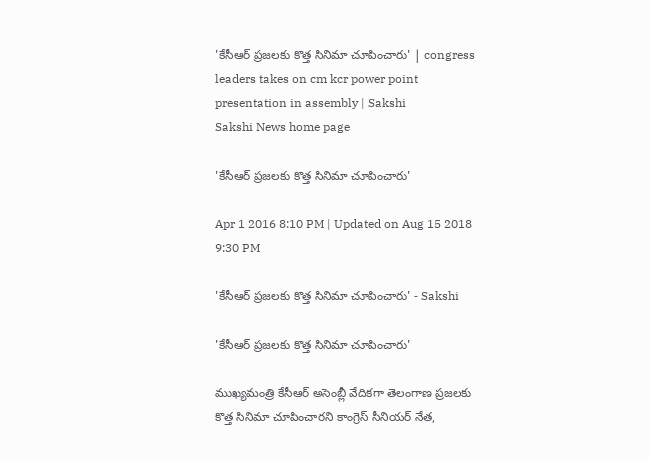'కేసీఆర్ ప్రజలకు కొత్త సినిమా చూపించారు' | congress leaders takes on cm kcr power point presentation in assembly | Sakshi
Sakshi News home page

'కేసీఆర్ ప్రజలకు కొత్త సినిమా చూపించారు'

Apr 1 2016 8:10 PM | Updated on Aug 15 2018 9:30 PM

'కేసీఆర్ ప్రజలకు కొత్త సినిమా చూపించారు' - Sakshi

'కేసీఆర్ ప్రజలకు కొత్త సినిమా చూపించారు'

ముఖ్యమంత్రి కేసీఆర్ అసెంబ్లీ వేదికగా తెలంగాణ ప్రజలకు కొత్త సినిమా చూపించారని కాంగ్రెస్ సీనియర్ నేత,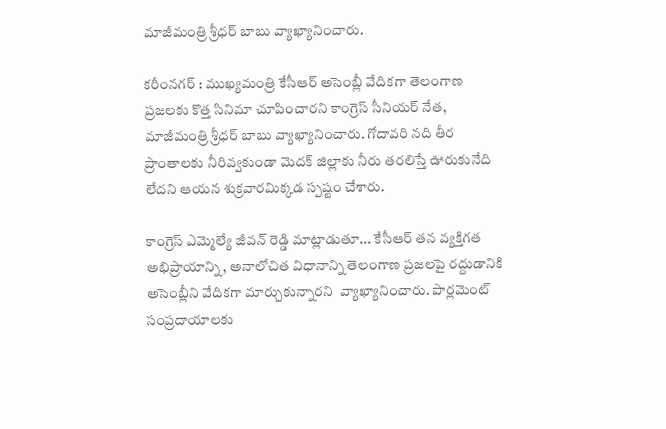మాజీమంత్రి శ్రీధర్ బాబు వ్యాఖ్యానించారు.

కరీంనగర్ : ముఖ్యమంత్రి కేసీఆర్ అసెంబ్లీ వేదికగా తెలంగాణ ప్రజలకు కొత్త సినిమా చూపించారని కాంగ్రెస్ సీనియర్ నేత, మాజీమంత్రి శ్రీధర్ బాబు వ్యాఖ్యానించారు. గోదావరి నది తీర ప్రాంతాలకు నీరివ్వకుండా మెదక్ జిల్లాకు నీరు తరలిస్తే ఊరుకునేది లేదని ఆయన శుక్రవారమిక్కడ స్పష్టం చేశారు.

కాంగ్రెస్ ఎమ్మెల్యే జీవన్ రెడ్డి మాట్లాడుతూ... కేసీఆర్ తన వ్యక్తిగత అభిప్రాయాన్ని, అనాలోచిత విధానాన్ని తెలంగాణ ప్రజలపై రద్దుడానికి అసెంబ్లీని వేదికగా మార్చుకున్నారని  వ్యాఖ్యానించారు. పార్లమెంట్ సంప్రదాయాలకు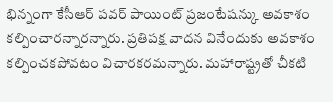భిన్నంగా కేసీఆర్ పవర్ పాయింట్ ప్రజంటేషన్కు అవకాశం కల్పించారన్నారన్నారు. ప్రతిపక్ష వాదన వినేందుకు అవకాశం కల్పించకపోవటం విచారకరమన్నారు. మహారాష్ట్రతో చీకటి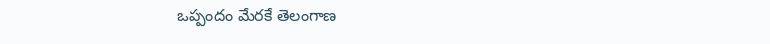ఒప్పందం మేరకే తెలంగాణ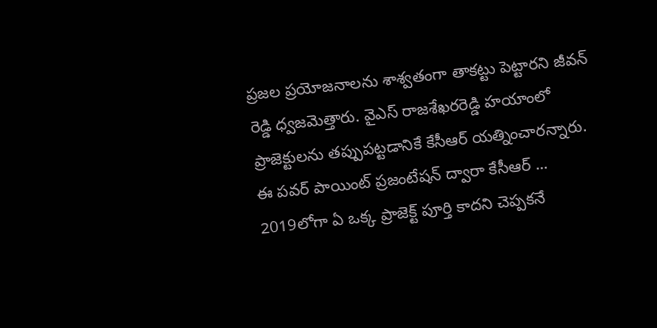ప్రజల ప్రయోజనాలను శాశ్వతంగా తాకట్టు పెట్టారని జీవన్ రెడ్డి ధ్వజమెత్తారు. వైఎస్ రాజశేఖరరెడ్డి హయాంలో ప్రాజెక్టులను తప్పుపట్టడానికే కేసీఆర్ యత్నించారన్నారు. ఈ పవర్ పాయింట్ ప్రజంటేషన్ ద్వారా కేసీఆర్ ... 2019లోగా ఏ ఒక్క ప్రాజెక్ట్ పూర్తి కాదని చెప్పకనే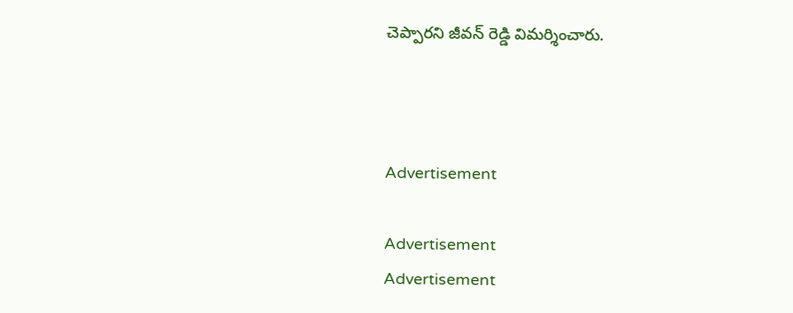చెప్పారని జీవన్ రెడ్డి విమర్శించారు.



Advertisement

Advertisement
Advertisement